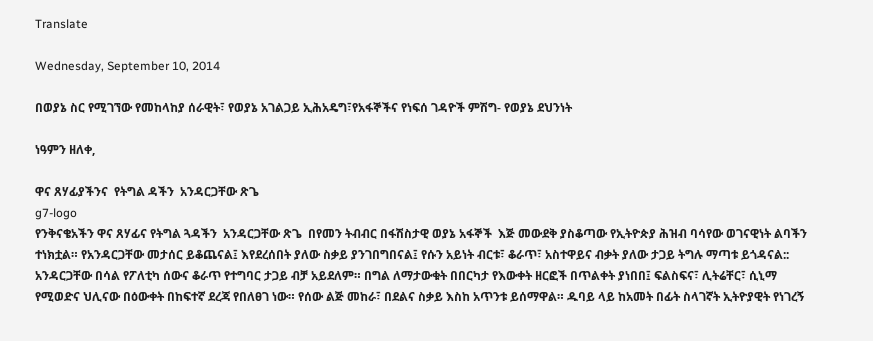Translate

Wednesday, September 10, 2014

በወያኔ ስር የሚገኘው የመከላከያ ሰራዊት፣ የወያኔ አገልጋይ ኢሕአዴግ፣የአፋኞችና የነፍሰ ገዳዮች ምሽግ- የወያኔ ደህንነት

ነዓምን ዘለቀ,

ዋና ጸሃፊያችንና  የትግል ዳችን  አንዳርጋቸው ጽጌ
g7-logo
የንቅናቄአችን ዋና ጸሃፊና የትግል ጓዳችን  አንዳርጋቸው ጽጌ  በየመን ትብብር በፋሽስታዊ ወያኔ አፋኞች  እጅ መውደቅ ያስቆጣው የኢትዮጵያ ሕዝብ ባሳየው ወገናዊነት ልባችን ተነክቷል። የአንዳርጋቸው መታሰር ይቆጨናል፤ እየደረሰበት ያለው ስቃይ ያንገበግበናል፤ የሱን አይነት ብርቱ፣ ቆራጥ፣ አስተዋይና ብቃት ያለው ታጋይ ትግሉ ማጣቱ ይጎዳናል:: አንዳርጋቸው በሳል የፖለቲካ ሰውና ቆራጥ የተግባር ታጋይ ብቻ አይደለም። በግል ለማታውቁት በበርካታ የእውቀት ዘርፎች በጥልቀት ያነበበ፤ ፍልስፍና፣ ሊትሬቸር፣ ሲኒማ የሚወድና ህሊናው በዕውቀት በከፍተኛ ደረጃ የበለፀገ ነው። የሰው ልጅ መከራ፣ በደልና ስቃይ እስከ አጥንቱ ይሰማዋል። ዱባይ ላይ ከአመት በፊት ስላገኛት ኢትዮያዊት የነገረኝ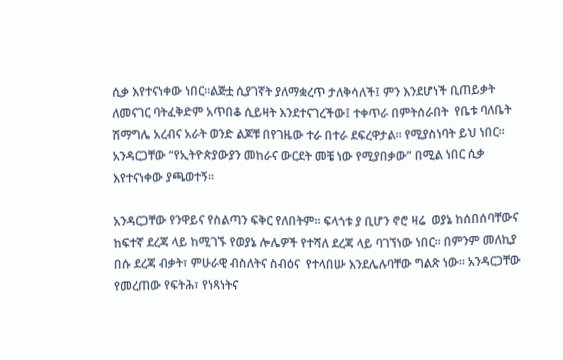ሲቃ እየተናነቀው ነበር።ልጅቷ ሲያገኛት ያለማቋረጥ ታለቅሳለች፤ ምን እንደሆነች ቢጠይቃት ለመናገር ባትፈቅድም አጥበቆ ሲይዛት እንደተናገረችው፤ ተቀጥራ በምትሰራበት  የቤቱ ባለቤት ሽማግሌ አረብና አራት ወንድ ልጆቹ በየገዜው ተራ በተራ ደፍረዋታል። የሚያስነባት ይህ ነበር። አንዳርጋቸው “የኢትዮጵያውያን መከራና ውርደት መቼ ነው የሚያበቃው” በሚል ነበር ሲቃ እየተናነቀው ያጫወተኝ።

አንዳርጋቸው የንዋይና የስልጣን ፍቅር የለበትም። ፍላጎቱ ያ ቢሆን ኖሮ ዛሬ  ወያኔ ከሰበሰባቸውና ከፍተኛ ደረጃ ላይ ከሚገኙ የወያኔ ሎሌዎች የተሻለ ደረጃ ላይ ባገኘነው ነበር። በምንም መለኪያ በሱ ደረጃ ብቃት፣ ምሁራዊ ብስለትና ስብዕና  የተላበሡ እንደሌሉባቸው ግልጽ ነው። አንዳርጋቸው የመረጠው የፍትሕ፣ የነጻነትና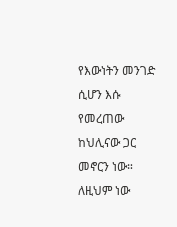የእውነትን መንገድ ሲሆን እሱ የመረጠው ከህሊናው ጋር መኖርን ነው።  ለዚህም ነው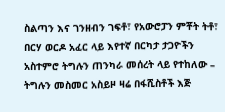ስልጣን እና ገንዘብን ገፍቶ፣ የአውሮፓን ምቾት ትቶ፣ በርሃ ወርዶ አፈር ላይ እየተኛ በርካታ ታጋዮችን አስተምሮ ትግሉን ጠንካራ መሰረት ላይ የተከለው – ትግሉን መስመር አስይዞ ዛሬ በፋሺስቶች እጅ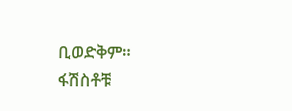ቢወድቅም።
ፋሽስቶቹ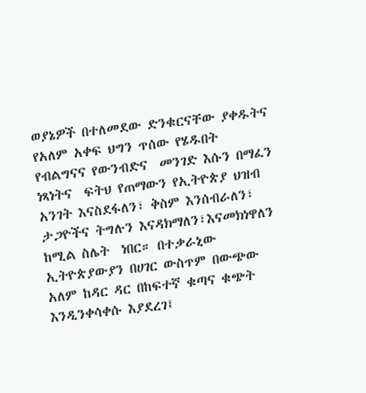ወያኔዎች በተለመደው ድንቁርናቸው ያቀዱትና የአለም አቀፍ ህግን ጥሰው የሄዱበት የብልግናና የውንብድና  መንገድ እሱን በማፈን ነጻነትና  ፍትህ የጠማውን የኢትዮጵያ ህዝብ አንገት እናስደፋለን፣ ቅስም እንሰብራለን፣ ታጋዮችና ትግሉን እናዳክማለን፣እናመክነዋለን ከሚል ስሌት  ነበር። በተቃራኒው ኢትዮጵያውያን በሀገር ውስጥም በውጭው አለም ከዳር ዳር በከፍተኛ ቁጣና ቁጭት እንዲንቀሳቀሱ እያደረገ፤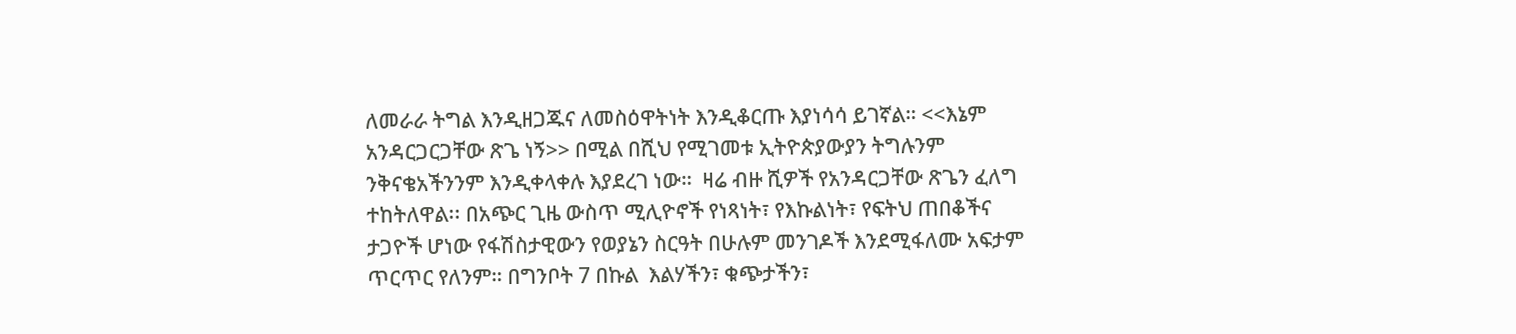ለመራራ ትግል እንዲዘጋጁና ለመስዕዋትነት እንዲቆርጡ እያነሳሳ ይገኛል። <<እኔም አንዳርጋርጋቸው ጽጌ ነኝ>> በሚል በሺህ የሚገመቱ ኢትዮጵያውያን ትግሉንም ንቅናቄአችንንም እንዲቀላቀሉ እያደረገ ነው።  ዛሬ ብዙ ሺዎች የአንዳርጋቸው ጽጌን ፈለግ ተከትለዋል፡፡ በአጭር ጊዜ ውስጥ ሚሊዮኖች የነጻነት፣ የእኩልነት፣ የፍትህ ጠበቆችና ታጋዮች ሆነው የፋሽስታዊውን የወያኔን ስርዓት በሁሉም መንገዶች እንደሚፋለሙ አፍታም ጥርጥር የለንም። በግንቦት 7 በኩል  እልሃችን፣ ቁጭታችን፣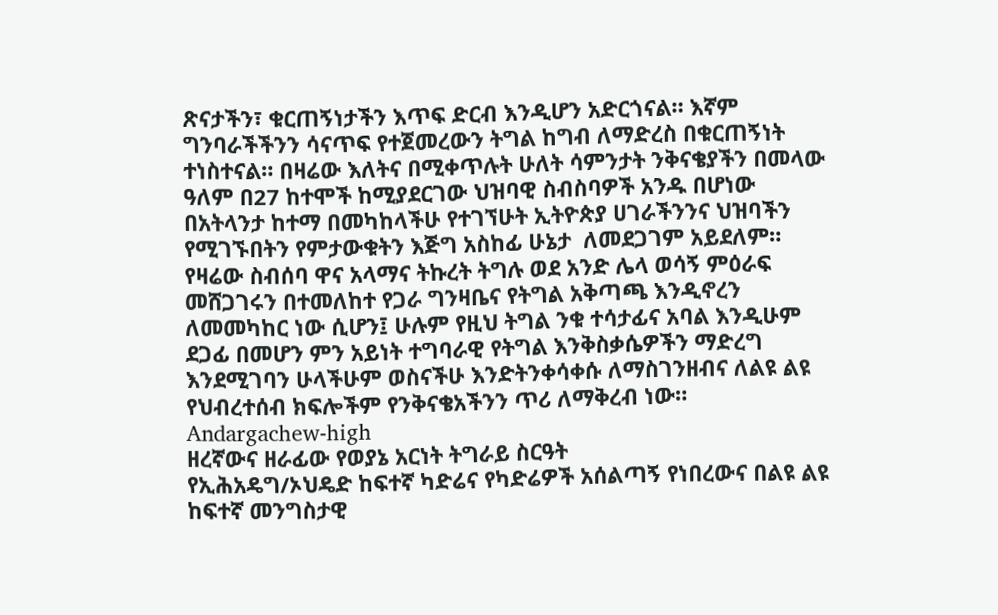ጽናታችን፣ ቁርጠኝነታችን እጥፍ ድርብ እንዲሆን አድርጎናል። እኛም ግንባራችችንን ሳናጥፍ የተጀመረውን ትግል ከግብ ለማድረስ በቁርጠኝነት ተነስተናል። በዛሬው እለትና በሚቀጥሉት ሁለት ሳምንታት ንቅናቄያችን በመላው ዓለም በ27 ከተሞች ከሚያደርገው ህዝባዊ ስብስባዎች አንዱ በሆነው በአትላንታ ከተማ በመካከላችሁ የተገኘሁት ኢትዮጵያ ሀገራችንንና ህዝባችን የሚገኙበትን የምታውቁትን እጅግ አስከፊ ሁኔታ  ለመደጋገም አይደለም።
የዛሬው ስብሰባ ዋና አላማና ትኩረት ትግሉ ወደ አንድ ሌላ ወሳኝ ምዕራፍ መሸጋገሩን በተመለከተ የጋራ ግንዛቤና የትግል አቅጣጫ እንዲኖረን ለመመካከር ነው ሲሆን፤ ሁሉም የዚህ ትግል ንቁ ተሳታፊና አባል እንዲሁም ደጋፊ በመሆን ምን አይነት ተግባራዊ የትግል እንቅስቃሴዎችን ማድረግ እንደሚገባን ሁላችሁም ወስናችሁ እንድትንቀሳቀሱ ለማስገንዘብና ለልዩ ልዩ የህብረተሰብ ክፍሎችም የንቅናቄአችንን ጥሪ ለማቅረብ ነው።
Andargachew-high
ዘረኛውና ዘራፊው የወያኔ አርነት ትግራይ ስርዓት
የኢሕአዴግ/ኦህዴድ ከፍተኛ ካድሬና የካድሬዎች አሰልጣኝ የነበረውና በልዩ ልዩ ከፍተኛ መንግስታዊ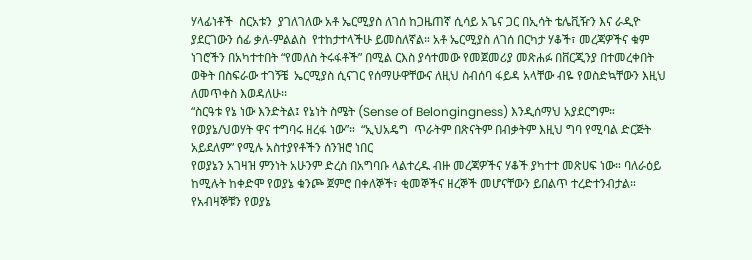ሃላፊነቶች  ስርአቱን  ያገለገለው አቶ ኤርሚያስ ለገሰ ከጋዜጠኛ ሲሳይ አጌና ጋር በኢሳት ቴሌቪዥን እና ራዲዮ ያደርገውን ሰፊ ቃለ-ምልልስ  የተከታተላችሁ ይመስለኛል። አቶ ኤርሚያስ ለገሰ በርካታ ሃቆች፣ መረጃዎችና ቁም ነገሮችን በአካተተበት “የመለስ ትሩፋቶች” በሚል ርእስ ያሳተመው የመጀመሪያ መጽሐፉ በቨርጂንያ በተመረቀበት ወቅት በስፍራው ተገኝቼ  ኤርሚያስ ሲናገር የሰማሁዋቸውና ለዚህ ስብሰባ ፋይዳ አላቸው ብዬ የወስድኳቸውን እዚህ ለመጥቀስ እወዳለሁ፡፡
“ስርዓቱ የኔ ነው እንድትል፤ የኔነት ስሜት (Sense of Belongingness) እንዲሰማህ አያደርግም።  የወያኔ/ህወሃት ዋና ተግባሩ ዘረፋ ነው”።  “ኢህአዴግ  ጥራትም በጽናትም በብቃትም እዚህ ግባ የሚባል ድርጅት አይደለም” የሚሉ አስተያየቶችን ሰንዝሮ ነበር
የወያኔን አገዛዝ ምንነት አሁንም ድረስ በአግባቡ ላልተረዱ ብዙ መረጃዎችና ሃቆች ያካተተ መጽሀፍ ነው። ባለራዕይ ከሚሉት ከቀድሞ የወያኔ ቁንጮ ጀምሮ በቀለኞች፣ ቂመኞችና ዘረኞች መሆናቸውን ይበልጥ ተረድተንብታል። የአብዛኞቹን የወያኔ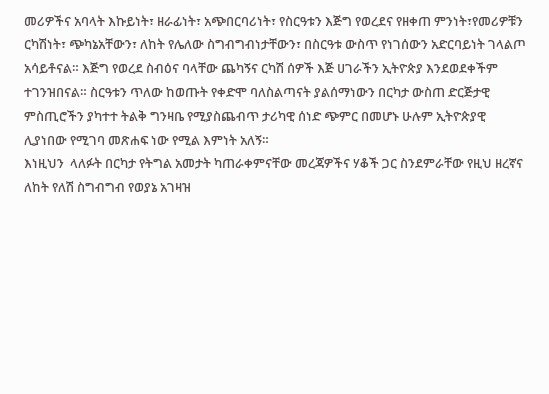መሪዎችና አባላት እኩይነት፣ ዘራፊነት፣ አጭበርባሪነት፣ የስርዓቱን እጅግ የወረደና የዘቀጠ ምንነት፣የመሪዎቹን ርካሽነት፣ ጭካኔአቸውን፣ ለከት የሌለው ስግብግብነታቸውን፣ በስርዓቱ ውስጥ የነገሰውን አድርባይነት ገላልጦ አሳይቶናል። እጅግ የወረደ ስብዕና ባላቸው ጨካኝና ርካሽ ሰዎች እጅ ሀገራችን ኢትዮጵያ እንደወደቀችም ተገንዝበናል። ስርዓቱን ጥለው ከወጡት የቀድሞ ባለስልጣናት ያልሰማነውን በርካታ ውስጠ ድርጅታዊ ምስጢሮችን ያካተተ ትልቅ ግንዛቤ የሚያስጨብጥ ታሪካዊ ሰነድ ጭምር በመሆኑ ሁሉም ኢትዮጵያዊ ሊያነበው የሚገባ መጽሐፍ ነው የሚል እምነት አለኝ።
እነዚህን  ላለፉት በርካታ የትግል አመታት ካጠራቀምናቸው መረጃዎችና ሃቆች ጋር ስንደምራቸው የዚህ ዘረኛና  ለከት የለሽ ስግብግብ የወያኔ አገዛዝ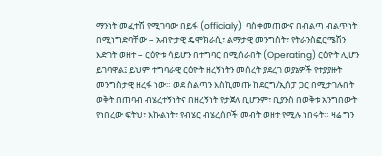ማንነት መፈተሽ የሚገባው በይፋ (officialy)  ባስቀመጠውና በብልጣ ብልጥነት በሚነግድባቸው – አብዮታዊ ዴሞክራሲ፣ ልማታዊ መንግስት፣ የትራንስፎርሜሽን እድገት ወዘተ – ርዕዮቱ ሳይሆን በተግባር በሚሰራበት (Operating) ርዕዮት ሊሆን ይገባዋል፤ ይህም ተግባራዊ ርዕዮት ዘረኝነትን መሰረት ያደረገ ወያኔዎች የተያያዙት መንግስታዊ ዘረፋ ነው። ወደ ስልጣን እስኪመጡ ከደርግ/ኢሰፓ ጋር በሚታገሉበት ወቅት በጠባብ ብሄረተኝነትና በዘረኝነት የታጀለ ቢሆንም፣ ቢያንስ በወቅቱ አንግበውት የነበረው ፍትህ፣ እኩልነት፣ የብሄር ብሄረሰቦች መብት ወዘተ የሚሉ ነበሩት። ዛሬ ግን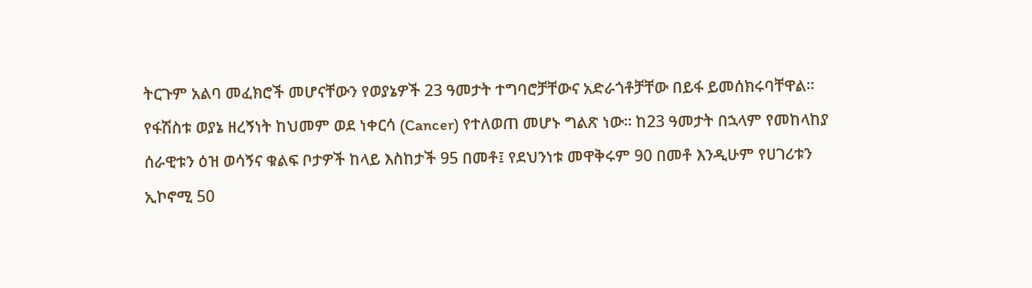ትርጉም አልባ መፈክሮች መሆናቸውን የወያኔዎች 23 ዓመታት ተግባሮቻቸውና አድራጎቶቻቸው በይፋ ይመሰክሩባቸዋል።
የፋሽስቱ ወያኔ ዘረኝነት ከህመም ወደ ነቀርሳ (Cancer) የተለወጠ መሆኑ ግልጽ ነው። ከ23 ዓመታት በኋላም የመከላከያ ሰራዊቱን ዕዝ ወሳኝና ቁልፍ ቦታዎች ከላይ እስከታች 95 በመቶ፤ የደህንነቱ መዋቅሩም 90 በመቶ እንዲሁም የሀገሪቱን ኢኮኖሚ 50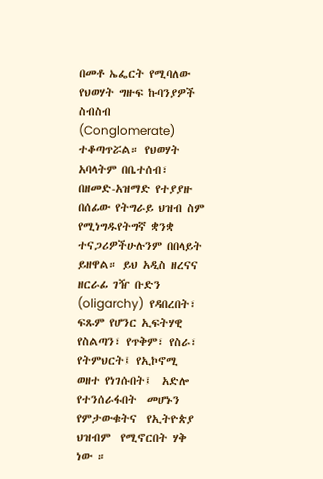በመቶ ኤፌርት የሚባለው የህወሃት ግዙፍ ኩባንያዎች ስብስብ (Conglomerate) ተቆጣጥሯል። የህወሃት አባላትም በቤተሰብ፣ በዘመድ-አዝማድ የተያያዙ  በሰፊው የትግራይ ህዝብ ስም የሚነግዱየትግኛ ቋንቋ ተናጋሪዎችሁሉንም በበላይት ይዘዋል። ይህ አዲስ ዘረናና ዘርራፊ ገዥ ቡድን (oligarchy)  የዳበረበት፣ ፍጹም የሆንር ኢፍትሃዊ  የስልጣን፣ የጥቅም፣ የስራ፣ የትምህርት፤ የኢኮኖሚ ወዘተ የነገሱበት፤  አድሎ  የተንሰራፋበት  መሆኑን  የምታውቁትና  የኢትዮጵያ ህዝብም  የሚኖርበት ሃቅ ነው ።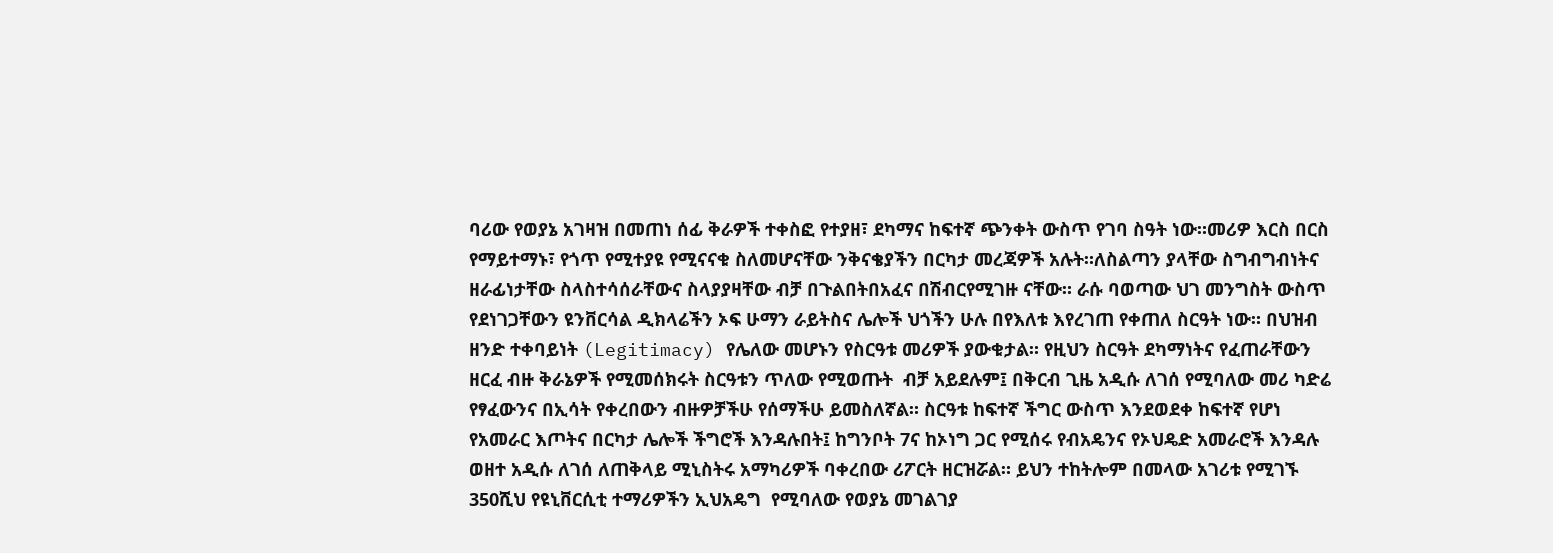ባሪው የወያኔ አገዛዝ በመጠነ ሰፊ ቅራዎች ተቀስፎ የተያዘ፣ ደካማና ከፍተኛ ጭንቀት ውስጥ የገባ ስዓት ነው።መሪዎ እርስ በርስ የማይተማኑ፣ የጎጥ የሚተያዩ የሚናናቁ ስለመሆናቸው ንቅናቄያችን በርካታ መረጃዎች አሉት።ለስልጣን ያላቸው ስግብግብነትና ዘራፊነታቸው ስላስተሳሰራቸውና ስላያያዛቸው ብቻ በጉልበትበአፈና በሽብርየሚገዙ ናቸው። ራሱ ባወጣው ህገ መንግስት ውስጥ የደነገጋቸውን ዩንቨርሳል ዲክላሬችን ኦፍ ሁማን ራይትስና ሌሎች ህጎችን ሁሉ በየእለቱ እየረገጠ የቀጠለ ስርዓት ነው። በህዝብ ዘንድ ተቀባይነት (Legitimacy) የሌለው መሆኑን የስርዓቱ መሪዎች ያውቁታል። የዚህን ስርዓት ደካማነትና የፈጠራቸውን ዘርፈ ብዙ ቅራኔዎች የሚመሰክሩት ስርዓቱን ጥለው የሚወጡት  ብቻ አይደሉም፤ በቅርብ ጊዜ አዲሱ ለገሰ የሚባለው መሪ ካድሬ የፃፈውንና በኢሳት የቀረበውን ብዙዎቻችሁ የሰማችሁ ይመስለኛል። ስርዓቱ ከፍተኛ ችግር ውስጥ እንደወደቀ ከፍተኛ የሆነ የአመራር እጦትና በርካታ ሌሎች ችግሮች እንዳሉበት፤ ከግንቦት 7ና ከኦነግ ጋር የሚሰሩ የብአዴንና የኦህዴድ አመራሮች እንዳሉ ወዘተ አዲሱ ለገሰ ለጠቅላይ ሚኒስትሩ አማካሪዎች ባቀረበው ሪፖርት ዘርዝሯል። ይህን ተከትሎም በመላው አገሪቱ የሚገኙ 350ሺህ የዩኒቨርሲቲ ተማሪዎችን ኢህአዴግ  የሚባለው የወያኔ መገልገያ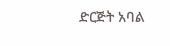ድርጅት አባል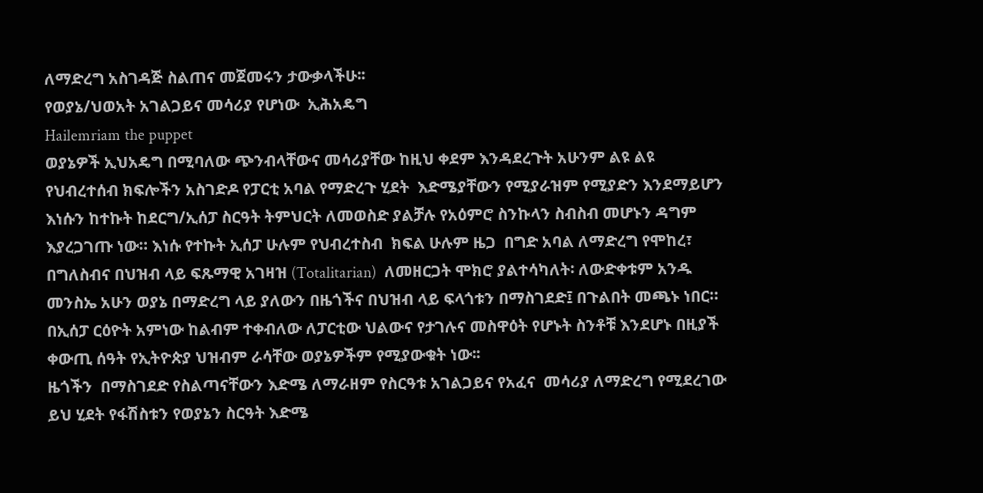ለማድረግ አስገዳጅ ስልጠና መጀመሩን ታውቃላችሁ፡፡
የወያኔ/ህወአት አገልጋይና መሳሪያ የሆነው  ኢሕአዴግ
Hailemriam the puppet
ወያኔዎች ኢህአዴግ በሚባለው ጭንብላቸውና መሳሪያቸው ከዚህ ቀደም እንዳደረጉት አሁንም ልዩ ልዩ የህብረተሰብ ክፍሎችን አስገድዶ የፓርቲ አባል የማድረጉ ሂደት  እድሜያቸውን የሚያራዝም የሚያድን እንደማይሆን እነሱን ከተኩት ከደርግ/ኢሰፓ ስርዓት ትምህርት ለመወስድ ያልቻሉ የአዕምሮ ስንኩላን ስብስብ መሆኑን ዳግም እያረጋገጡ ነው። እነሱ የተኩት ኢሰፓ ሁሉም የህብረተስብ  ክፍል ሁሉም ዜጋ  በግድ አባል ለማድረግ የሞከረ፣ በግለስብና በህዝብ ላይ ፍጹማዊ አገዛዝ (Totalitarian)  ለመዘርጋት ሞክሮ ያልተሳካለት፡ ለውድቀቱም አንዱ መንስኤ አሁን ወያኔ በማድረግ ላይ ያለውን በዜጎችና በህዝብ ላይ ፍላጎቱን በማስገደድ፤ በጉልበት መጫኑ ነበር። በኢሰፓ ርዕዮት አምነው ከልብም ተቀብለው ለፓርቲው ህልውና የታገሉና መስዋዕት የሆኑት ስንቶቹ እንደሆኑ በዚያች ቀውጢ ሰዓት የኢትዮጵያ ህዝብም ራሳቸው ወያኔዎችም የሚያውቁት ነው፡፡
ዜጎችን  በማስገደድ የስልጣናቸውን እድሜ ለማራዘም የስርዓቱ አገልጋይና የአፈና  መሳሪያ ለማድረግ የሚደረገው ይህ ሂደት የፋሽስቱን የወያኔን ስርዓት እድሜ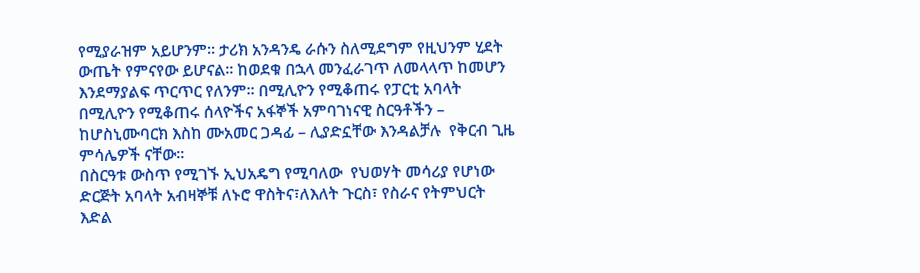የሚያራዝም አይሆንም። ታሪክ አንዳንዴ ራሱን ስለሚደግም የዚህንም ሂደት ውጤት የምናየው ይሆናል፡፡ ከወደቁ በኋላ መንፈራገጥ ለመላላጥ ከመሆን እንደማያልፍ ጥርጥር የለንም፡፡ በሚሊዮን የሚቆጠሩ የፓርቲ አባላት በሚሊዮን የሚቆጠሩ ሰላዮችና አፋኞች አምባገነናዊ ስርዓቶችን – ከሆስኒሙባርክ እስከ ሙአመር ጋዳፊ – ሊያድኗቸው እንዳልቻሉ  የቅርብ ጊዜ ምሳሌዎች ናቸው።
በስርዓቱ ውስጥ የሚገኙ ኢህአዴግ የሚባለው  የህወሃት መሳሪያ የሆነው ድርጅት አባላት አብዛኞቹ ለኑሮ ዋስትና፣ለእለት ጉርስ፣ የስራና የትምህርት እድል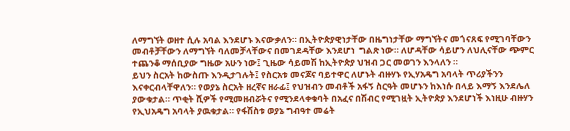ለማግኘት ወዘተ ሲሉ አባል እንደሆኑ እናውቃለን። በኢትዮጵያዊነታቸው በዜግነታቸው ማግኘትና መጎናጸፍ የሚገባቸውን መብቶቻቸውን ለማግኘት ባለመቻላቸውና በመገደዳቸው እንደሆነ  ግልጽ ነው። ለሆዳቸው ሳይሆን ለህሊናቸው ጭምር ተጨንቆ ማሰቢያው ግዜው አሁን ነው፤ ጊዜው ሳይመሽ ከኢትዮጵያ ህዝብ ጋር መወገን እንላለን ።
ይህን ስርአት ከውስጡ እንዲታገሉት፤ የስርአቱ መናጆና ባይተዋር ለሆኑት ብዙሃኑ የኢሃአዴግ አባላት ጥሪያችንን እናቀርብላቸዋለን። የወያኔ ስርአት ዘረኛና ዘራፊ፤ የህዝብን መብቶች አፋኝ ስርዓት መሆኑን ከእነሱ በላይ እማኝ እንደሌለ ያውቁታል። ጥቂት ሺዎች የሚመዘብሯትና የሚንደላቀቁባት በአፈና በሽብር የሚገዟት ኢትዮጵያ እንደሆነች እነዚሁ ብዙሃን የኢህአዴግ አባላት ያዉቁታል። የፋሽስቱ ወያኔ ግብዓተ መሬት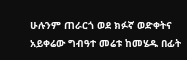ሁሉንም ጠራርጎ ወደ ክፉኛ ወድቀትና አይቀሬው ግብዓተ መሬቱ ከመሄዱ በፊት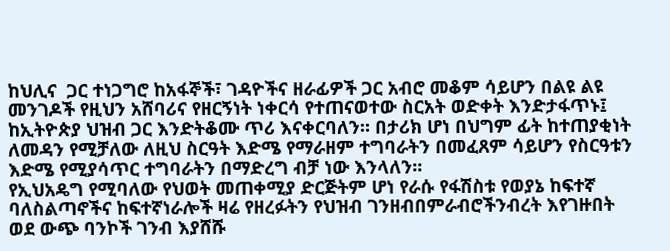ከህሊና  ጋር ተነጋግሮ ከአፋኞች፣ ገዳዮችና ዘራፊዎች ጋር አብሮ መቆም ሳይሆን በልዩ ልዩ መንገዶች የዚህን አሸባሪና የዘርኝነት ነቀርሳ የተጠናወተው ስርአት ወድቀት እንድታፋጥኑ፤ ከኢትዮጵያ ህዝብ ጋር እንድትቆሙ ጥሪ እናቀርባለን። በታሪክ ሆነ በህግም ፊት ከተጠያቂነት ለመዳን የሚቻለው ለዚህ ስርዓት እድሜ የማራዘም ተግባራትን በመፈጸም ሳይሆን የስርዓቱን እድሜ የሚያሳጥር ተግባራትን በማድረግ ብቻ ነው እንላለን።
የኢህአዴግ የሚባለው የህወት መጠቀሚያ ድርጅትም ሆነ የራሱ የፋሽስቱ የወያኔ ከፍተኛ ባለስልጣኖችና ከፍተኛነራሎች ዛሬ የዘረፉትን የህዝብ ገንዘብበምራብሮችንብረት እየገዙበት ወደ ውጭ ባንኮች ገንብ እያሸሹ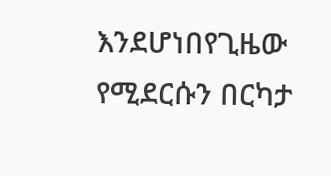እንደሆነበየጊዜው የሚደርሱን በርካታ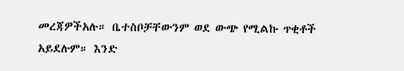መረጃዎችአሉ። ቤተስቦቻቸውንም ወደ ውጭ የሚልኩ ጥቂቶች አይደሉም። እንድ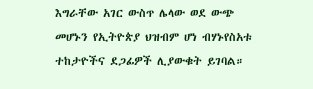እግራቸው አገር ውስጥ ሌላው ወደ ውጭ መሆኑን የኢትዮጵያ ህዝብም ሆነ ብሃኑየስአቱ ተከታዮችና ደጋፊዎች ሊያውቁት ይገባል።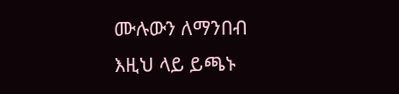ሙሉውን ለማንበብ እዚህ ላይ ይጫኑ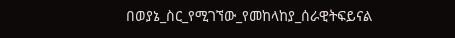በወያኔ_ስር_የሚገኘው_የመከላከያ_ሰራዊትፍይናል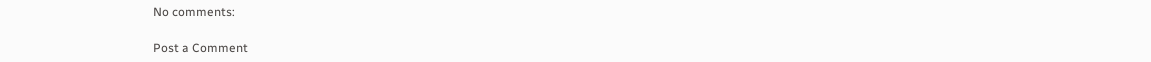No comments:

Post a Comment